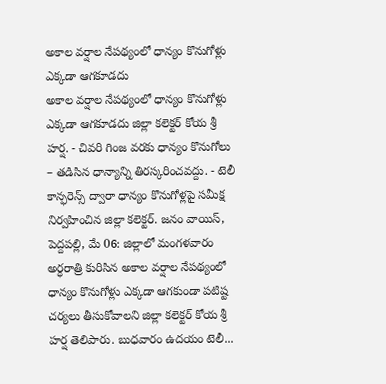అకాల వర్షాల నేపథ్యంలో ధాన్యం కొనుగోళ్లు ఎక్కడా ఆగకూడదు
అకాల వర్షాల నేపథ్యంలో ధాన్యం కొనుగోళ్లు ఎక్కడా ఆగకూడదు జిల్లా కలెక్టర్ కోయ శ్రీ హర్ష. - చివరి గింజ వరకు ధాన్యం కొనుగోలు – తడిసిన ధాన్యాన్ని తిరస్కరించవద్దు. - టెలీ కాన్ఫరెన్స్ ద్వారా ధాన్యం కొనుగోళ్లపై సమీక్ష నిర్వహించిన జిల్లా కలెక్టర్. జనం వాయిస్, పెద్దపల్లి, మే 06: జిల్లాలో మంగళవారం అర్ధరాత్రి కురిసిన అకాల వర్షాల నేపథ్యంలో ధాన్యం కొనుగోళ్లు ఎక్కడా ఆగకుండా పటిష్ట చర్యలు తీసుకోవాలని జిల్లా కలెక్టర్ కోయ శ్రీ హర్ష తెలిపారు. బుధవారం ఉదయం టెలీ...